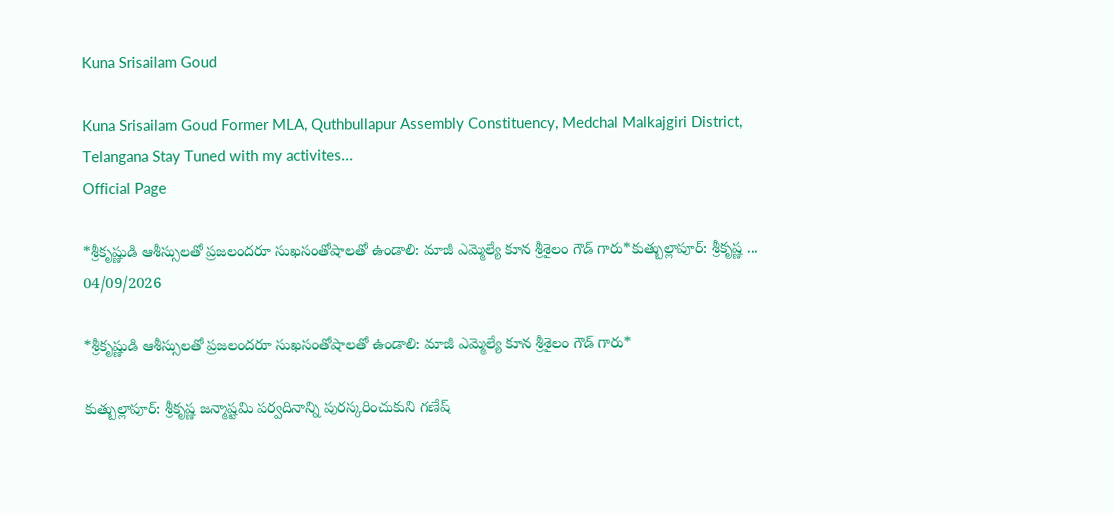Kuna Srisailam Goud

Kuna Srisailam Goud Former MLA, Quthbullapur Assembly Constituency, Medchal Malkajgiri District, Telangana Stay Tuned with my activites...
Official Page

*శ్రీకృష్ణుడి ఆశీస్సులతో ప్రజలందరూ సుఖసంతోషాలతో ఉండాలి: మాజీ ఎమ్మెల్యే కూన శ్రీశైలం గౌడ్ గారు*కుత్బుల్లాపూర్: శ్రీకృష్ణ ...
04/09/2026

*శ్రీకృష్ణుడి ఆశీస్సులతో ప్రజలందరూ సుఖసంతోషాలతో ఉండాలి: మాజీ ఎమ్మెల్యే కూన శ్రీశైలం గౌడ్ గారు*

కుత్బుల్లాపూర్: శ్రీకృష్ణ జన్మాష్టమి పర్వదినాన్ని పురస్కరించుకుని గణేష్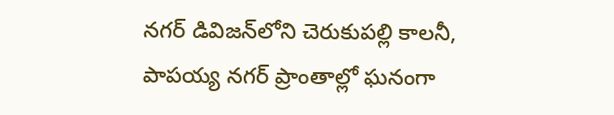నగర్ డివిజన్‌లోని చెరుకుపల్లి కాలనీ, పాపయ్య నగర్ ప్రాంతాల్లో ఘనంగా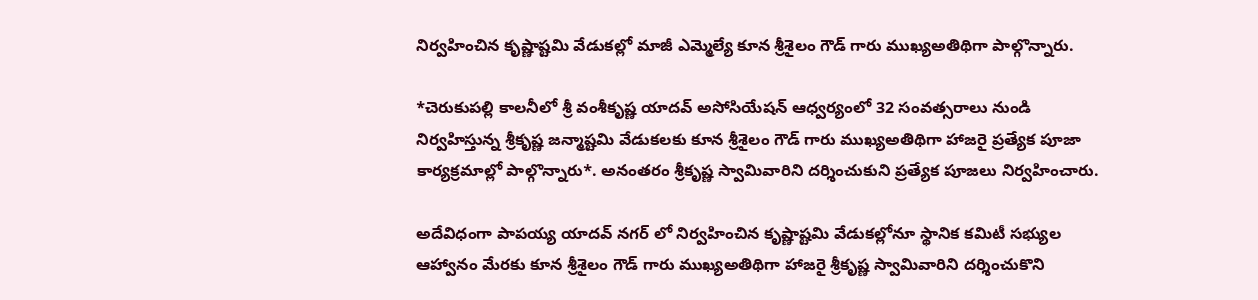నిర్వహించిన కృష్ణాష్టమి వేడుకల్లో మాజీ ఎమ్మెల్యే కూన శ్రీశైలం గౌడ్ గారు ముఖ్యఅతిథిగా పాల్గొన్నారు.

*చెరుకుపల్లి కాలనీలో శ్రీ వంశీకృష్ణ యాదవ్ అసోసియేషన్ ఆధ్వర్యంలో 32 సంవత్సరాలు నుండి నిర్వహిస్తున్న శ్రీకృష్ణ జన్మాష్టమి వేడుకలకు కూన శ్రీశైలం గౌడ్ గారు ముఖ్యఅతిథిగా హాజరై ప్రత్యేక పూజా కార్యక్రమాల్లో పాల్గొన్నారు*. అనంతరం శ్రీకృష్ణ స్వామివారిని దర్శించుకుని ప్రత్యేక పూజలు నిర్వహించారు.

అదేవిధంగా పాపయ్య యాదవ్ నగర్ లో నిర్వహించిన కృష్ణాష్టమి వేడుకల్లోనూ స్థానిక కమిటీ సభ్యుల ఆహ్వానం మేరకు కూన శ్రీశైలం గౌడ్ గారు ముఖ్యఅతిథిగా హాజరై శ్రీకృష్ణ స్వామివారిని దర్శించుకొని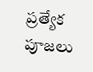ప్రత్యేక పూజలు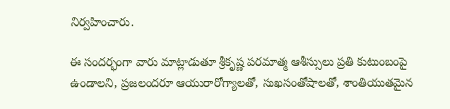నిర్వహించారు.

ఈ సందర్భంగా వారు మాట్లాడుతూ శ్రీకృష్ణ పరమాత్మ ఆశీస్సులు ప్రతి కుటుంబంపై ఉండాలని, ప్రజలందరూ ఆయురారోగ్యాలతో, సుఖసంతోషాలతో, శాంతియుతమైన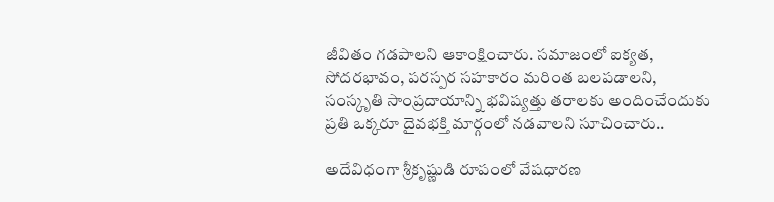జీవితం గడపాలని ఆకాంక్షించారు. సమాజంలో ఐక్యత, సోదరభావం, పరస్పర సహకారం మరింత బలపడాలని, సంస్కృతి సాంప్రదాయాన్ని భవిష్యత్తు తరాలకు అందించేందుకు ప్రతి ఒక్కరూ దైవభక్తి మార్గంలో నడవాలని సూచించారు..

అదేవిధంగా శ్రీకృష్ణుడి రూపంలో వేషధారణ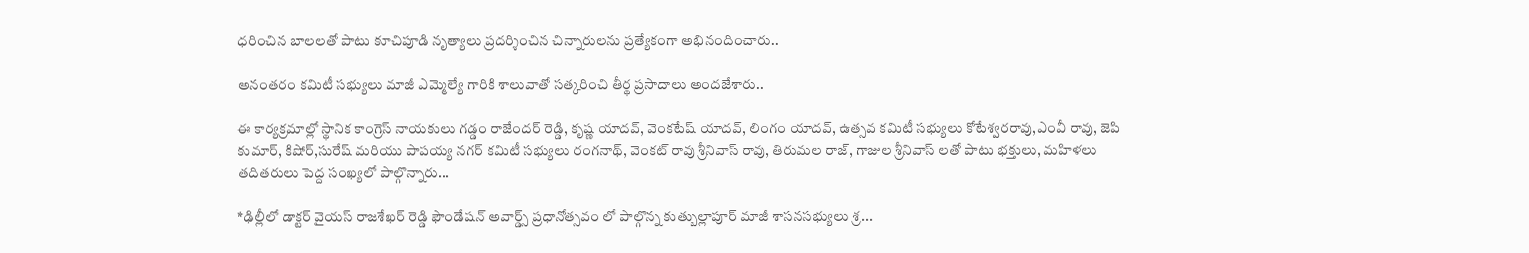ధరించిన బాలలతో పాటు కూచిపూడి నృత్యాలు ప్రదర్శించిన చిన్నారులను ప్రత్యేకంగా అభినందించారు..

అనంతరం కమిటీ సభ్యులు మాజీ ఎమ్మెల్యే గారికి శాలువాతో సత్కరించి తీర్థ ప్రసాదాలు అందజేశారు..

ఈ కార్యక్రమాల్లో స్థానిక కాంగ్రెస్ నాయకులు గడ్డం రాజేందర్ రెడ్డి, కృష్ణ యాదవ్, వెంకటేష్ యాదవ్, లింగం యాదవ్, ఉత్సవ కమిటీ సభ్యులు కోటేశ్వరరావు,ఎంవీ రావు, జెపి కుమార్, కిషోర్,సురేష్ మరియు పాపయ్య నగర్ కమిటీ సభ్యులు రంగనాథ్, వెంకట్ రావు శ్రీనివాస్ రావు, తిరుమల రాజ్, గాజుల శ్రీనివాస్ లతో పాటు భక్తులు, మహిళలు తదితరులు పెద్ద సంఖ్యలో పాల్గొన్నారు...

*ఢిల్లీలో డాక్టర్ వైయస్ రాజశేఖర్ రెడ్డి ఫౌండేషన్ అవార్డ్స్ ప్రధానోత్సవం లో పాల్గొన్న కుత్బుల్లాపూర్ మాజీ శాసనసభ్యులు శ్ర...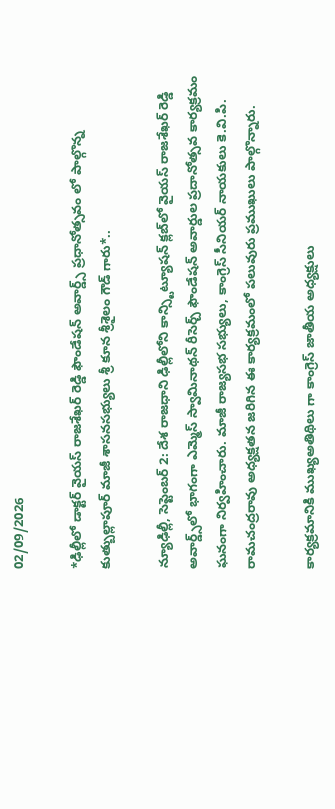02/09/2026

*ఢిల్లీలో డాక్టర్ వైయస్ రాజశేఖర్ రెడ్డి ఫౌండేషన్ అవార్డ్స్ ప్రధానోత్సవం లో పాల్గొన్న కుత్బుల్లాపూర్ మాజీ శాసనసభ్యులు శ్రీ కూన శ్రీశైలం గౌడ్‌ గారు*..

న్యూఢిల్లీ, సెప్టెంబర్ 2: దేశ రాజధాని ఢిల్లీలోని కాన్స్టిట్యూషన్ క్లబ్‌లో వైయస్ రాజశేఖర్ రెడ్డి అవార్డ్స్‌లో భాగంగా ఎమ్మెస్ స్వామినాథన్ రీసెర్చ్ ఫౌండేషన్ అవార్డుల ప్రదానోత్సవ కార్యక్రమం ఘనంగా నిర్వహించారు. మాజీ రాజ్యసభ సభ్యులు, కాంగ్రెస్ సీనియర్ నాయకులు కె.వి.పి. రామచంద్రరావు అధ్యక్షతన జరిగిన ఈ కార్యక్రమంలో పలువురు ప్రముఖులు పాల్గొన్నారు.

కార్యక్రమానికి ముఖ్యఅతిథిలు గా కాంగ్రెస్ జాతీయ అధ్యక్షులు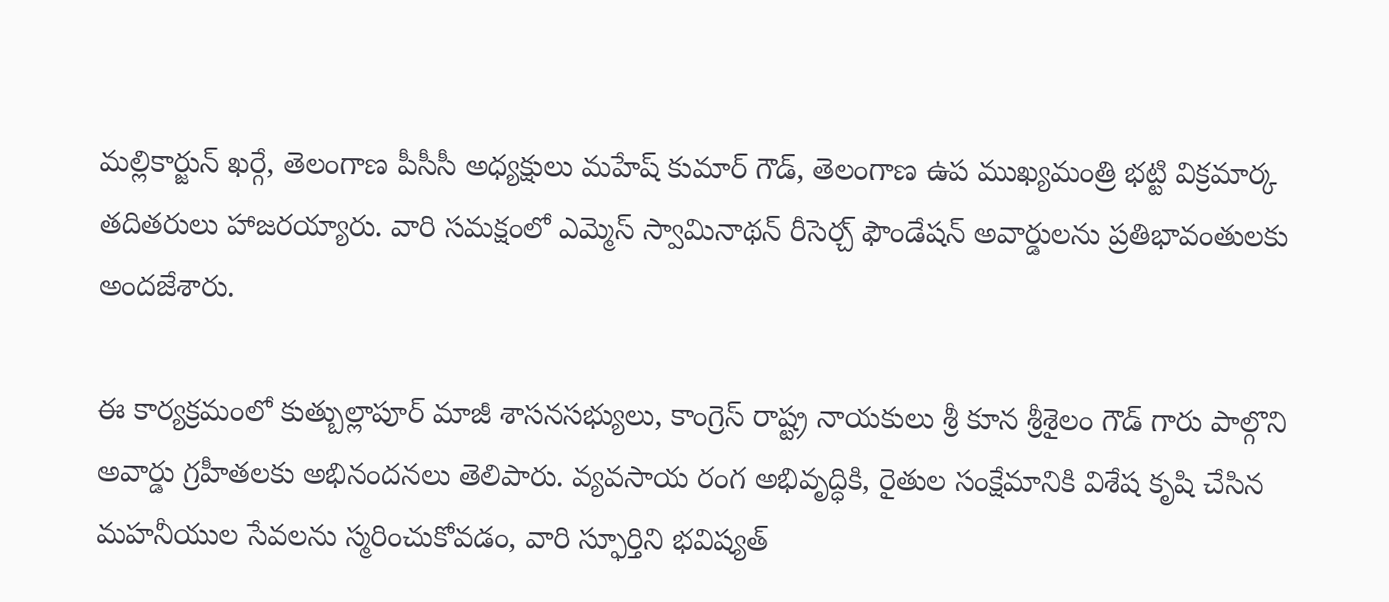మల్లికార్జున్ ఖర్గే, తెలంగాణ పీసీసీ అధ్యక్షులు మహేష్ కుమార్ గౌడ్, తెలంగాణ ఉప ముఖ్యమంత్రి భట్టి విక్రమార్క తదితరులు హాజరయ్యారు. వారి సమక్షంలో ఎమ్మెస్ స్వామినాథన్ రీసెర్చ్ ఫౌండేషన్ అవార్డులను ప్రతిభావంతులకు అందజేశారు.

ఈ కార్యక్రమంలో కుత్బుల్లాపూర్ మాజీ శాసనసభ్యులు, కాంగ్రెస్ రాష్ట్ర నాయకులు శ్రీ కూన శ్రీశైలం గౌడ్ గారు పాల్గొని అవార్డు గ్రహీతలకు అభినందనలు తెలిపారు. వ్యవసాయ రంగ అభివృద్ధికి, రైతుల సంక్షేమానికి విశేష కృషి చేసిన మహనీయుల సేవలను స్మరించుకోవడం, వారి స్ఫూర్తిని భవిష్యత్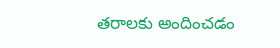తరాలకు అందించడం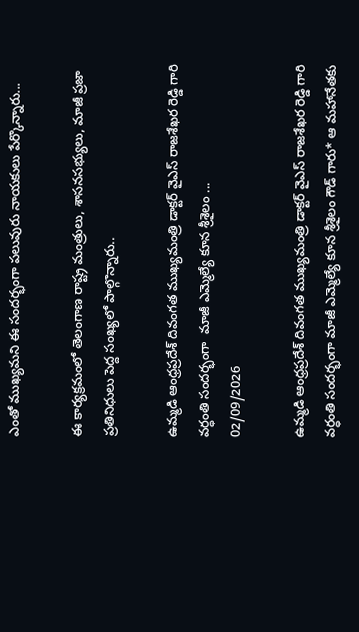ఎంతో ముఖ్యమని ఈ సందర్భంగా పలువురు నాయకులు పేర్కొన్నారు...

ఈ కార్యక్రమంలో తెలంగాణ రాష్ట్ర మంత్రులు, శాసనసభ్యులు, మాజీ ప్రజా ప్రతినిధులు పెద్ద సంఖ్యలో పాల్గొన్నారు..

ఉమ్మడి ఆంధ్రప్రదేశ్ దివంగత ముఖ్యమంత్రి డాక్టర్ వైఎస్ రాజశేఖర రెడ్డి గారి వర్ధంతి సందర్భంగా  మాజీ ఎమ్మెల్యే కూన శ్రీశైలం ...
02/09/2026

ఉమ్మడి ఆంధ్రప్రదేశ్ దివంగత ముఖ్యమంత్రి డాక్టర్ వైఎస్ రాజశేఖర రెడ్డి గారి వర్ధంతి సందర్భంగా మాజీ ఎమ్మెల్యే కూన శ్రీశైలం గౌడ్ గారు* ఆ మహానేతకు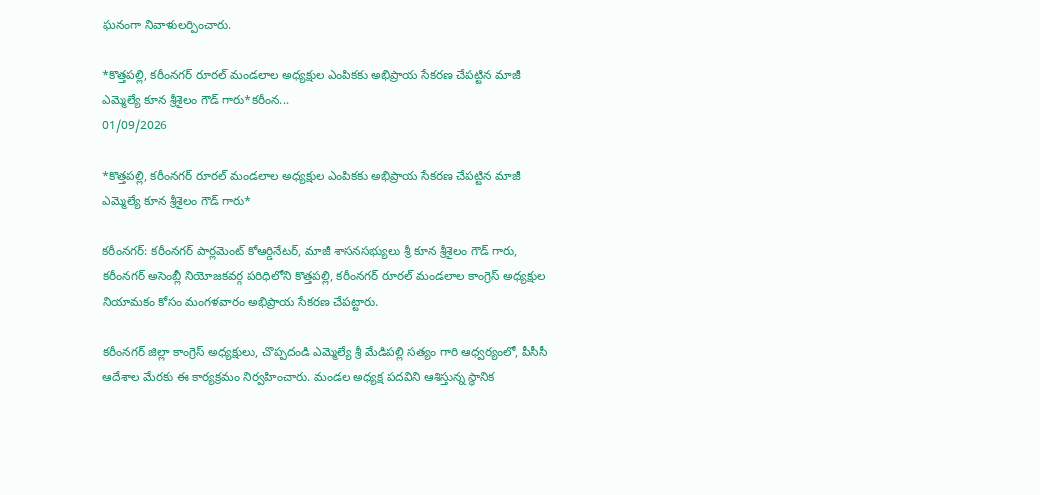ఘనంగా నివాళులర్పించారు.

*కొత్తపల్లి, కరీంనగర్ రూరల్ మండలాల అధ్యక్షుల ఎంపికకు అభిప్రాయ సేకరణ చేపట్టిన మాజీ ఎమ్మెల్యే కూన శ్రీశైలం గౌడ్ గారు*కరీంన...
01/09/2026

*కొత్తపల్లి, కరీంనగర్ రూరల్ మండలాల అధ్యక్షుల ఎంపికకు అభిప్రాయ సేకరణ చేపట్టిన మాజీ ఎమ్మెల్యే కూన శ్రీశైలం గౌడ్ గారు*

కరీంనగర్: కరీంనగర్ పార్లమెంట్ కోఆర్డినేటర్, మాజీ శాసనసభ్యులు శ్రీ కూన శ్రీశైలం గౌడ్ గారు, కరీంనగర్ అసెంబ్లీ నియోజకవర్గ పరిధిలోని కొత్తపల్లి, కరీంనగర్ రూరల్ మండలాల కాంగ్రెస్ అధ్యక్షుల నియామకం కోసం మంగళవారం అభిప్రాయ సేకరణ చేపట్టారు.

కరీంనగర్ జిల్లా కాంగ్రెస్ అధ్యక్షులు, చొప్పదండి ఎమ్మెల్యే శ్రీ మేడిపల్లి సత్యం గారి ఆధ్వర్యంలో, పీసీసీ ఆదేశాల మేరకు ఈ కార్యక్రమం నిర్వహించారు. మండల అధ్యక్ష పదవిని ఆశిస్తున్న స్థానిక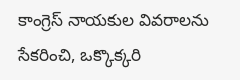కాంగ్రెస్ నాయకుల వివరాలను సేకరించి, ఒక్కొక్కరి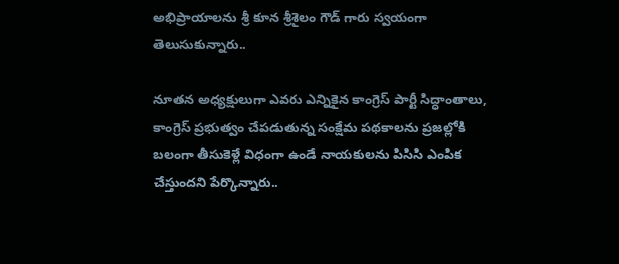అభిప్రాయాలను శ్రీ కూన శ్రీశైలం గౌడ్ గారు స్వయంగా తెలుసుకున్నారు..

నూతన అధ్యక్షులుగా ఎవరు ఎన్నికైన కాంగ్రెస్ పార్టీ సిద్ధాంతాలు, కాంగ్రెస్ ప్రభుత్వం చేపడుతున్న సంక్షేమ పథకాలను ప్రజల్లోకి బలంగా తీసుకెళ్లే విధంగా ఉండే నాయకులను పిసిసి ఎంపిక చేస్తుందని పేర్కొన్నారు..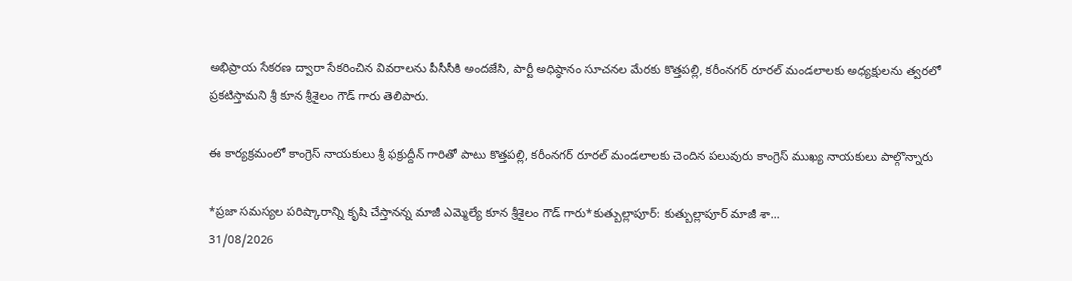అభిప్రాయ సేకరణ ద్వారా సేకరించిన వివరాలను పీసీసీకి అందజేసి, పార్టీ అధిష్ఠానం సూచనల మేరకు కొత్తపల్లి, కరీంనగర్ రూరల్ మండలాలకు అధ్యక్షులను త్వరలో ప్రకటిస్తామని శ్రీ కూన శ్రీశైలం గౌడ్ గారు తెలిపారు.

ఈ కార్యక్రమంలో కాంగ్రెస్ నాయకులు శ్రీ ఫక్రుద్దీన్ గారితో పాటు కొత్తపల్లి, కరీంనగర్ రూరల్ మండలాలకు చెందిన పలువురు కాంగ్రెస్ ముఖ్య నాయకులు పాల్గొన్నారు

*ప్రజా సమస్యల పరిష్కారాన్ని కృషి చేస్తానన్న మాజీ ఎమ్మెల్యే కూన శ్రీశైలం గౌడ్ గారు*కుత్బుల్లాపూర్: కుత్బుల్లాపూర్ మాజీ శా...
31/08/2026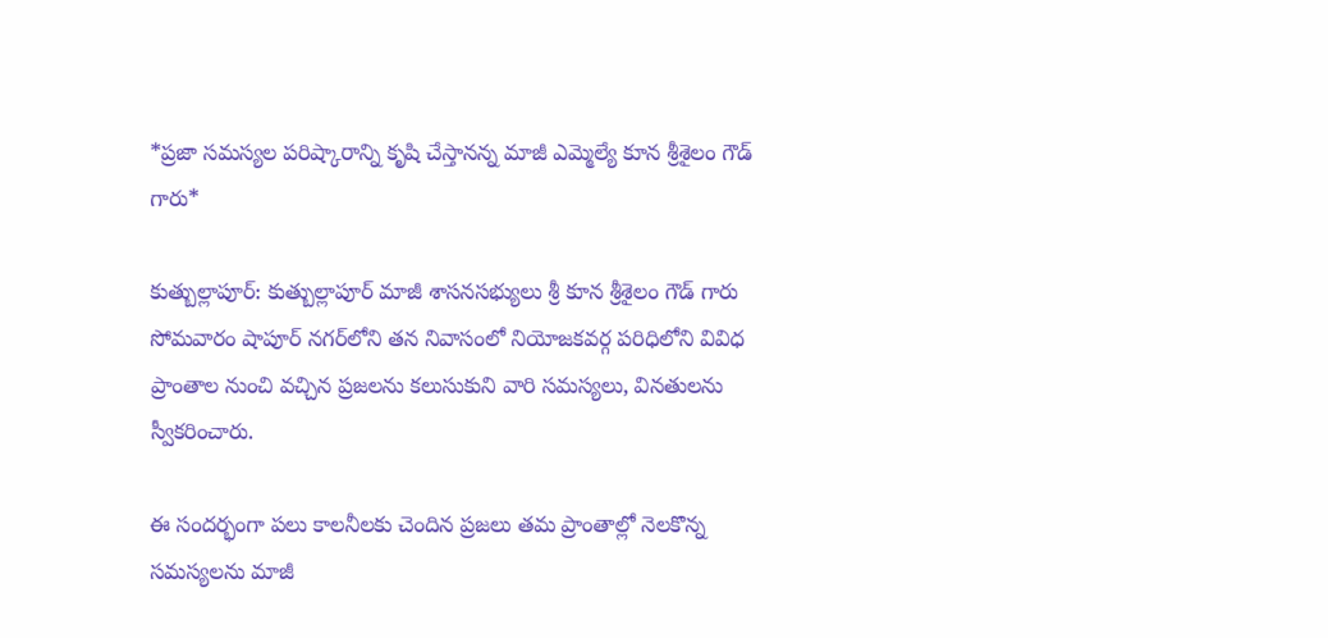*ప్రజా సమస్యల పరిష్కారాన్ని కృషి చేస్తానన్న మాజీ ఎమ్మెల్యే కూన శ్రీశైలం గౌడ్ గారు*

కుత్బుల్లాపూర్: కుత్బుల్లాపూర్ మాజీ శాసనసభ్యులు శ్రీ కూన శ్రీశైలం గౌడ్ గారు సోమవారం షాపూర్ నగర్‌లోని తన నివాసంలో నియోజకవర్గ పరిధిలోని వివిధ ప్రాంతాల నుంచి వచ్చిన ప్రజలను కలుసుకుని వారి సమస్యలు, వినతులను స్వీకరించారు.

ఈ సందర్భంగా పలు కాలనీలకు చెందిన ప్రజలు తమ ప్రాంతాల్లో నెలకొన్న సమస్యలను మాజీ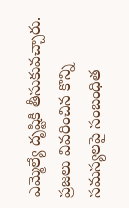ఎమ్మెల్యే దృష్టికి తీసుకువచ్చారు. ప్రజలు వివరించిన కొన్ని సమస్యలపై సంబంధిత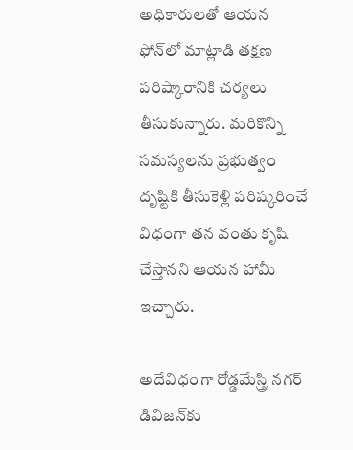అధికారులతో ఆయన ఫోన్‌లో మాట్లాడి తక్షణ పరిష్కారానికి చర్యలు తీసుకున్నారు. మరికొన్ని సమస్యలను ప్రభుత్వం దృష్టికి తీసుకెళ్లి పరిష్కరించే విధంగా తన వంతు కృషి చేస్తానని ఆయన హామీ ఇచ్చారు.

అదేవిధంగా రోడ్డమేస్త్రి నగర్ డివిజన్‌కు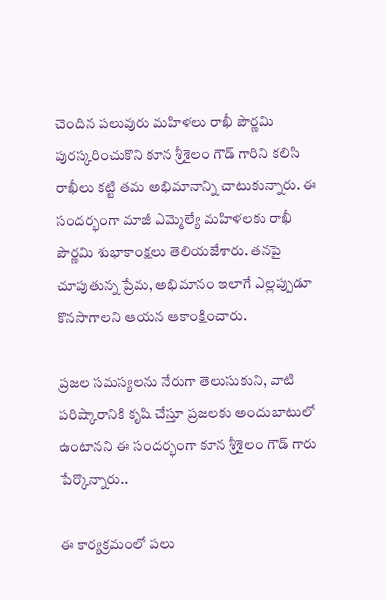చెందిన పలువురు మహిళలు రాఖీ పౌర్ణమి పురస్కరించుకొని కూన శ్రీశైలం గౌడ్ గారిని కలిసి రాఖీలు కట్టి తమ అభిమానాన్ని చాటుకున్నారు. ఈ సందర్భంగా మాజీ ఎమ్మెల్యే మహిళలకు రాఖీ పౌర్ణమి శుభాకాంక్షలు తెలియజేశారు. తనపై చూపుతున్న ప్రేమ, అభిమానం ఇలాగే ఎల్లప్పుడూ కొనసాగాలని ఆయన ఆకాంక్షించారు.

ప్రజల సమస్యలను నేరుగా తెలుసుకుని, వాటి పరిష్కారానికి కృషి చేస్తూ ప్రజలకు అందుబాటులో ఉంటానని ఈ సందర్భంగా కూన శ్రీశైలం గౌడ్ గారు పేర్కొన్నారు..

ఈ కార్యక్రమంలో పలు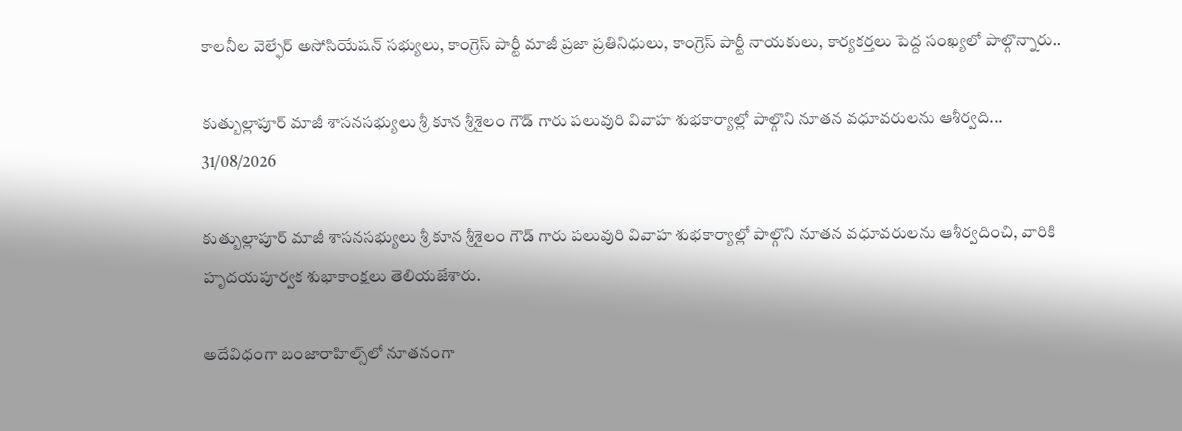కాలనీల వెల్ఫేర్ అసోసియేషన్ సభ్యులు, కాంగ్రెస్ పార్టీ మాజీ ప్రజా ప్రతినిధులు, కాంగ్రెస్ పార్టీ నాయకులు, కార్యకర్తలు పెద్ద సంఖ్యలో పాల్గొన్నారు..

కుత్బుల్లాపూర్ మాజీ శాసనసభ్యులు శ్రీ కూన శ్రీశైలం గౌడ్ గారు పలువురి వివాహ శుభకార్యాల్లో పాల్గొని నూతన వధూవరులను ఆశీర్వది...
31/08/2026

కుత్బుల్లాపూర్ మాజీ శాసనసభ్యులు శ్రీ కూన శ్రీశైలం గౌడ్ గారు పలువురి వివాహ శుభకార్యాల్లో పాల్గొని నూతన వధూవరులను ఆశీర్వదించి, వారికి హృదయపూర్వక శుభాకాంక్షలు తెలియజేశారు.

అదేవిధంగా బంజారాహిల్స్‌లో నూతనంగా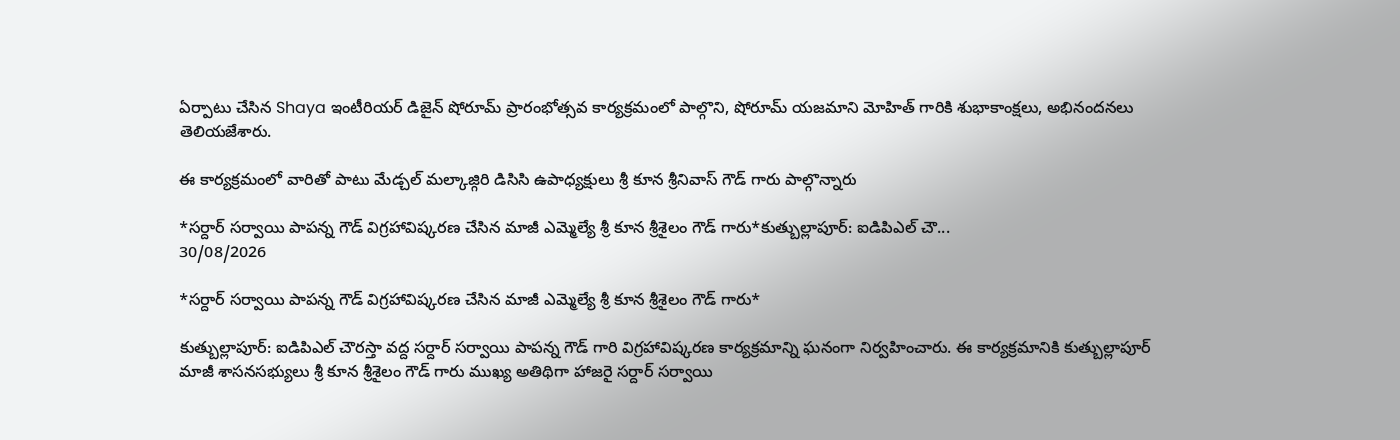ఏర్పాటు చేసిన Shaya ఇంటీరియర్ డిజైన్ షోరూమ్ ప్రారంభోత్సవ కార్యక్రమంలో పాల్గొని, షోరూమ్ యజమాని మోహిత్ గారికి శుభాకాంక్షలు, అభినందనలు తెలియజేశారు.

ఈ కార్యక్రమంలో వారితో పాటు మేడ్చల్ మల్కాజ్గిరి డిసిసి ఉపాధ్యక్షులు శ్రీ కూన శ్రీనివాస్ గౌడ్ గారు పాల్గొన్నారు

*సర్దార్ సర్వాయి పాపన్న గౌడ్ విగ్రహావిష్కరణ చేసిన మాజీ ఎమ్మెల్యే శ్రీ కూన శ్రీశైలం గౌడ్ గారు*కుత్బుల్లాపూర్: ఐడిపిఎల్ చౌ...
30/08/2026

*సర్దార్ సర్వాయి పాపన్న గౌడ్ విగ్రహావిష్కరణ చేసిన మాజీ ఎమ్మెల్యే శ్రీ కూన శ్రీశైలం గౌడ్ గారు*

కుత్బుల్లాపూర్: ఐడిపిఎల్ చౌరస్తా వద్ద సర్దార్ సర్వాయి పాపన్న గౌడ్ గారి విగ్రహావిష్కరణ కార్యక్రమాన్ని ఘనంగా నిర్వహించారు. ఈ కార్యక్రమానికి కుత్బుల్లాపూర్ మాజీ శాసనసభ్యులు శ్రీ కూన శ్రీశైలం గౌడ్ గారు ముఖ్య అతిథిగా హాజరై సర్దార్ సర్వాయి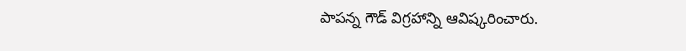పాపన్న గౌడ్ విగ్రహాన్ని ఆవిష్కరించారు.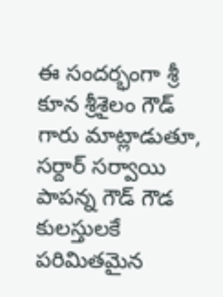ఈ సందర్భంగా శ్రీ కూన శ్రీశైలం గౌడ్ గారు మాట్లాడుతూ, సర్దార్ సర్వాయి పాపన్న గౌడ్ గౌడ కులస్తులకే పరిమితమైన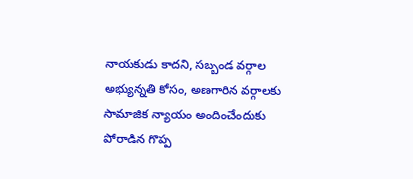నాయకుడు కాదని, సబ్బండ వర్గాల అభ్యున్నతి కోసం, అణగారిన వర్గాలకు సామాజిక న్యాయం అందించేందుకు పోరాడిన గొప్ప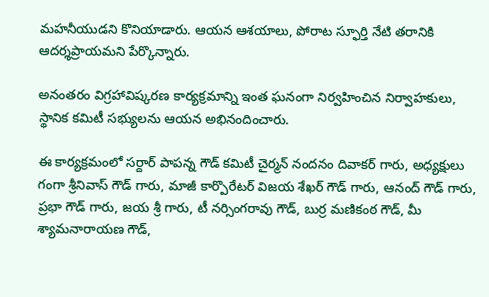మహనీయుడని కొనియాడారు. ఆయన ఆశయాలు, పోరాట స్ఫూర్తి నేటి తరానికి ఆదర్శప్రాయమని పేర్కొన్నారు.

అనంతరం విగ్రహావిష్కరణ కార్యక్రమాన్ని ఇంత ఘనంగా నిర్వహించిన నిర్వాహకులు, స్థానిక కమిటీ సభ్యులను ఆయన అభినందించారు.

ఈ కార్యక్రమంలో సర్దార్ పాపన్న గౌడ్ కమిటీ చైర్మన్ నందనం దివాకర్ గారు, అధ్యక్షులు గంగా శ్రీనివాస్ గౌడ్ గారు, మాజీ కార్పొరేటర్ విజయ శేఖర్ గౌడ్ గారు, ఆనంద్ గౌడ్ గారు, ప్రభా గౌడ్ గారు, జయ శ్రీ గారు, టీ నర్సింగరావు గౌడ్, బుర్ర మణికంఠ గౌడ్, మీ శ్యామనారాయణ గౌడ్,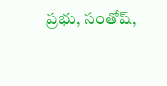ప్రభు, సంతోష్,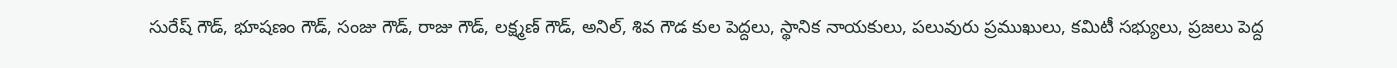సురేష్ గౌడ్, భూషణం గౌడ్, సంజు గౌడ్, రాజు గౌడ్, లక్ష్మణ్ గౌడ్, అనిల్, శివ గౌడ కుల పెద్దలు, స్థానిక నాయకులు, పలువురు ప్రముఖులు, కమిటీ సభ్యులు, ప్రజలు పెద్ద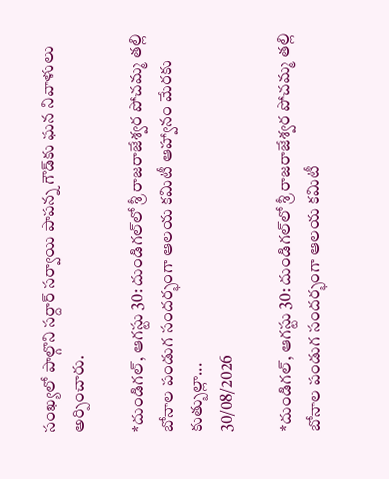సంఖ్యలో పాల్గొని సర్దార్ సర్వాయి పాపన్న గౌడ్‌కు ఘన నివాళులు అర్పించారు.

*దుండిగల్, ఆగస్టు 30: దుండిగల్‌లో శ్రీ రాజరాజేశ్వర పోచమ్మ తల్లి బోనాల పండుగ సందర్భంగా ఆలయ కమిటీ ఆహ్వానం మేరకు కుత్బుల్లా...
30/08/2026

*దుండిగల్, ఆగస్టు 30: దుండిగల్‌లో శ్రీ రాజరాజేశ్వర పోచమ్మ తల్లి బోనాల పండుగ సందర్భంగా ఆలయ కమిటీ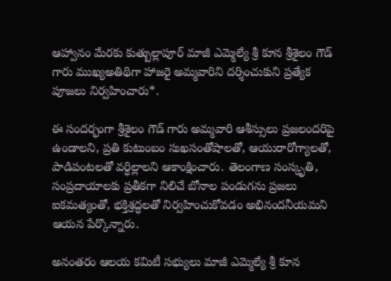ఆహ్వానం మేరకు కుత్బుల్లాపూర్ మాజీ ఎమ్మెల్యే శ్రీ కూన శ్రీశైలం గౌడ్‌ గారు ముఖ్యఅతిథిగా హాజరై అమ్మవారిని దర్శించుకుని ప్రత్యేక పూజలు నిర్వహించారు*.

ఈ సందర్భంగా శ్రీశైలం గౌడ్‌ గారు అమ్మవారి ఆశీస్సులు ప్రజలందరిపై ఉండాలని, ప్రతి కుటుంబం సుఖసంతోషాలతో, ఆయురారోగ్యాలతో, పాడిపంటలతో వర్ధిల్లాలని ఆకాంక్షించారు. తెలంగాణ సంస్కృతి, సంప్రదాయాలకు ప్రతీకగా నిలిచే బోనాల పండుగను ప్రజలు ఐకమత్యంతో, భక్తిశ్రద్ధలతో నిర్వహించుకోవడం అభినందనీయమని ఆయన పేర్కొన్నారు.

అనంతరం ఆలయ కమిటీ సభ్యులు మాజీ ఎమ్మెల్యే శ్రీ కూన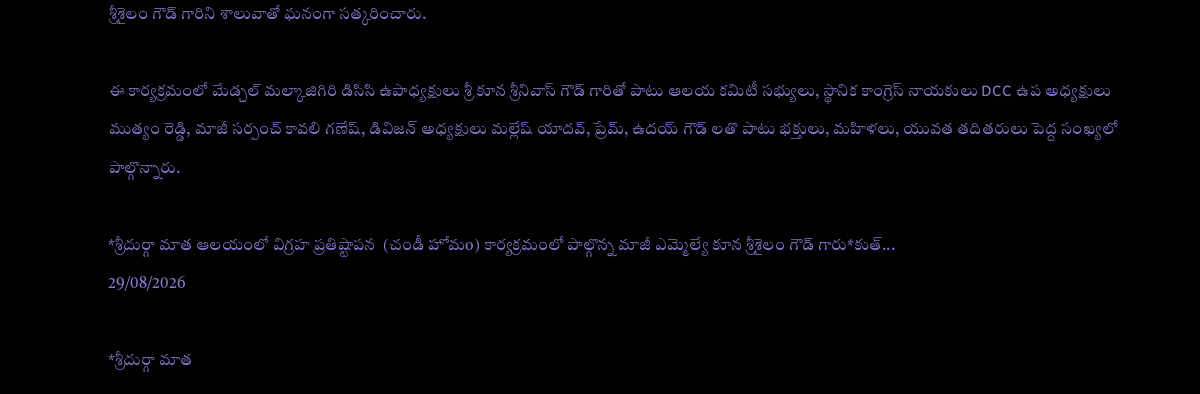శ్రీశైలం గౌడ్‌ గారిని శాలువాతో ఘనంగా సత్కరించారు.

ఈ కార్యక్రమంలో మేడ్చల్ మల్కాజిగిరి డిసిసి ఉపాధ్యక్షులు శ్రీ కూన శ్రీనివాస్ గౌడ్ గారితో పాటు ఆలయ కమిటీ సభ్యులు, స్థానిక కాంగ్రెస్ నాయకులు DCC ఉప అధ్యక్షులు ముత్యం రెడ్డి, మాజీ సర్పంచ్ కావలి గణేష్, డివిజన్ అధ్యక్షులు మల్లేష్ యాదవ్, ప్రేమ్, ఉదయ్ గౌడ్ లతొ పాటు భక్తులు, మహిళలు, యువత తదితరులు పెద్ద సంఖ్యలో పాల్గొన్నారు.

*శ్రీదుర్గా మాత ఆలయంలో విగ్రహ ప్రతిష్టాపన  (చండీ హోమo) కార్యక్రమంలో పాల్గొన్న మాజీ ఎమ్మెల్యే కూన శ్రీశైలం గౌడ్ గారు*కుత్...
29/08/2026

*శ్రీదుర్గా మాత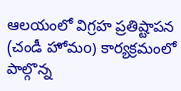ఆలయంలో విగ్రహ ప్రతిష్టాపన (చండీ హోమo) కార్యక్రమంలో పాల్గొన్న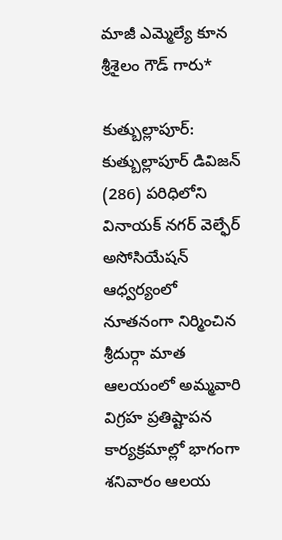మాజీ ఎమ్మెల్యే కూన శ్రీశైలం గౌడ్ గారు*

కుత్బుల్లాపూర్: కుత్బుల్లాపూర్ డివిజన్ (286) పరిధిలోని వినాయక్ నగర్ వెల్ఫేర్ అసోసియేషన్ ఆధ్వర్యంలో నూతనంగా నిర్మించిన శ్రీదుర్గా మాత ఆలయంలో అమ్మవారి విగ్రహ ప్రతిష్టాపన కార్యక్రమాల్లో భాగంగా శనివారం ఆలయ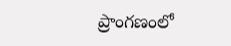ప్రాంగణంలో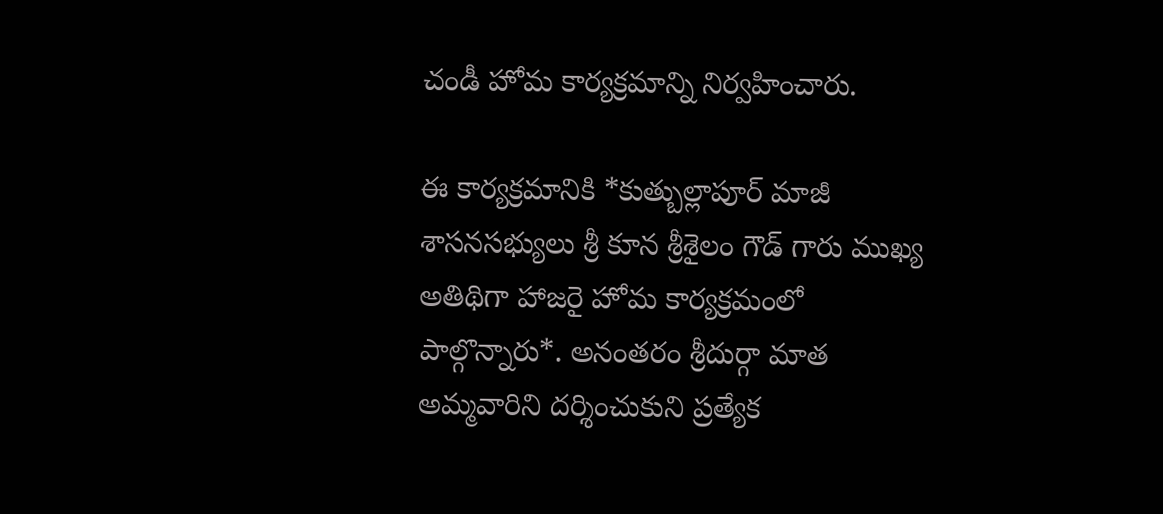చండీ హోమ కార్యక్రమాన్ని నిర్వహించారు.

ఈ కార్యక్రమానికి *కుత్బుల్లాపూర్ మాజీ శాసనసభ్యులు శ్రీ కూన శ్రీశైలం గౌడ్ గారు ముఖ్య అతిథిగా హాజరై హోమ కార్యక్రమంలో పాల్గొన్నారు*. అనంతరం శ్రీదుర్గా మాత అమ్మవారిని దర్శించుకుని ప్రత్యేక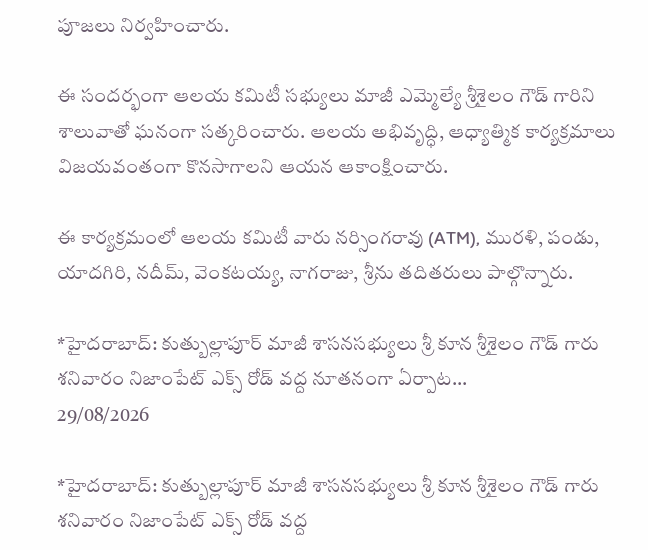పూజలు నిర్వహించారు.

ఈ సందర్భంగా ఆలయ కమిటీ సభ్యులు మాజీ ఎమ్మెల్యే శ్రీశైలం గౌడ్ గారిని శాలువాతో ఘనంగా సత్కరించారు. ఆలయ అభివృద్ధి, ఆధ్యాత్మిక కార్యక్రమాలు విజయవంతంగా కొనసాగాలని ఆయన ఆకాంక్షించారు.

ఈ కార్యక్రమంలో ఆలయ కమిటీ వారు నర్సింగరావు (ATM), మురళి, పండు, యాదగిరి, నదీమ్, వెంకటయ్య, నాగరాజు, శ్రీను తదితరులు పాల్గొన్నారు.

*హైదరాబాద్: కుత్బుల్లాపూర్ మాజీ శాసనసభ్యులు శ్రీ కూన శ్రీశైలం గౌడ్ గారు శనివారం నిజాంపేట్ ఎక్స్ రోడ్ వద్ద నూతనంగా ఏర్పాట...
29/08/2026

*హైదరాబాద్: కుత్బుల్లాపూర్ మాజీ శాసనసభ్యులు శ్రీ కూన శ్రీశైలం గౌడ్ గారు శనివారం నిజాంపేట్ ఎక్స్ రోడ్ వద్ద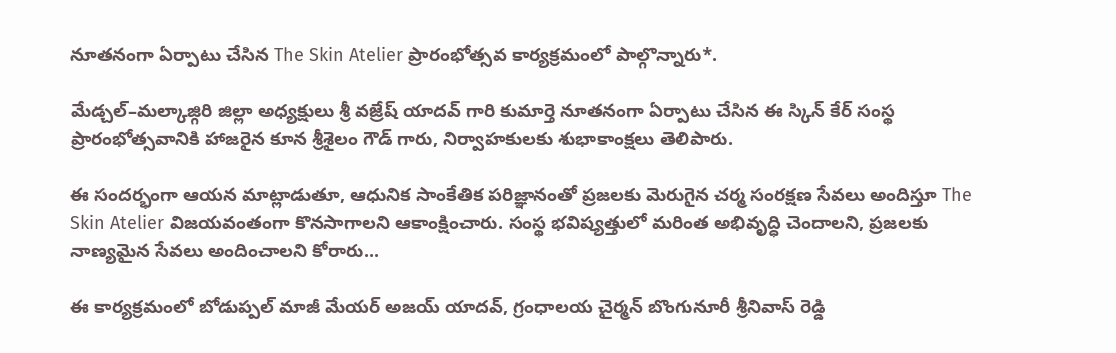నూతనంగా ఏర్పాటు చేసిన The Skin Atelier ప్రారంభోత్సవ కార్యక్రమంలో పాల్గొన్నారు*.

మేడ్చల్–మల్కాజ్గిరి జిల్లా అధ్యక్షులు శ్రీ వజ్రేష్ యాదవ్ గారి కుమార్తె నూతనంగా ఏర్పాటు చేసిన ఈ స్కిన్ కేర్ సంస్థ ప్రారంభోత్సవానికి హాజరైన కూన శ్రీశైలం గౌడ్ గారు, నిర్వాహకులకు శుభాకాంక్షలు తెలిపారు.

ఈ సందర్భంగా ఆయన మాట్లాడుతూ, ఆధునిక సాంకేతిక పరిజ్ఞానంతో ప్రజలకు మెరుగైన చర్మ సంరక్షణ సేవలు అందిస్తూ The Skin Atelier విజయవంతంగా కొనసాగాలని ఆకాంక్షించారు. సంస్థ భవిష్యత్తులో మరింత అభివృద్ధి చెందాలని, ప్రజలకు నాణ్యమైన సేవలు అందించాలని కోరారు...

ఈ కార్యక్రమంలో బోడుప్పల్ మాజీ మేయర్ అజయ్ యాదవ్, గ్రంధాలయ చైర్మన్ బొంగునూరీ శ్రీనివాస్ రెడ్డి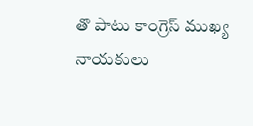తొ పాటు కాంగ్రెస్ ముఖ్య నాయకులు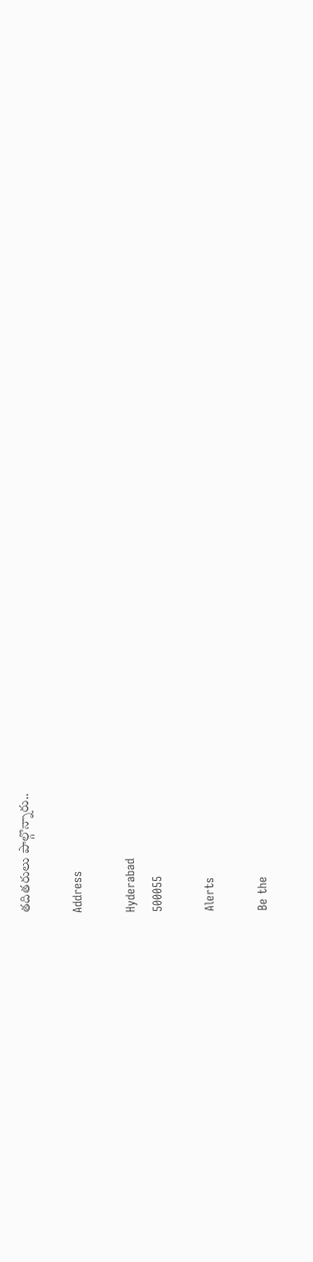తదితరులు పాల్గొన్నారు..

Address

Hyderabad
500055

Alerts

Be the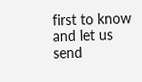first to know and let us send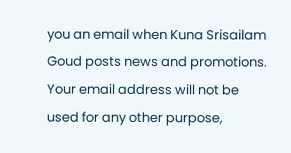you an email when Kuna Srisailam Goud posts news and promotions. Your email address will not be used for any other purpose,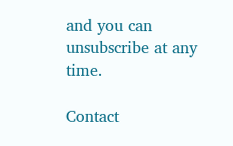and you can unsubscribe at any time.

Contact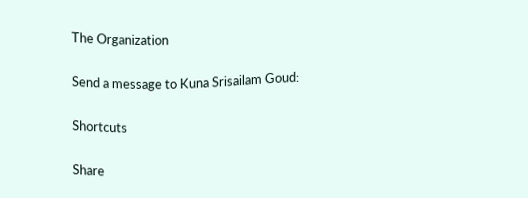The Organization

Send a message to Kuna Srisailam Goud:

Shortcuts

Share